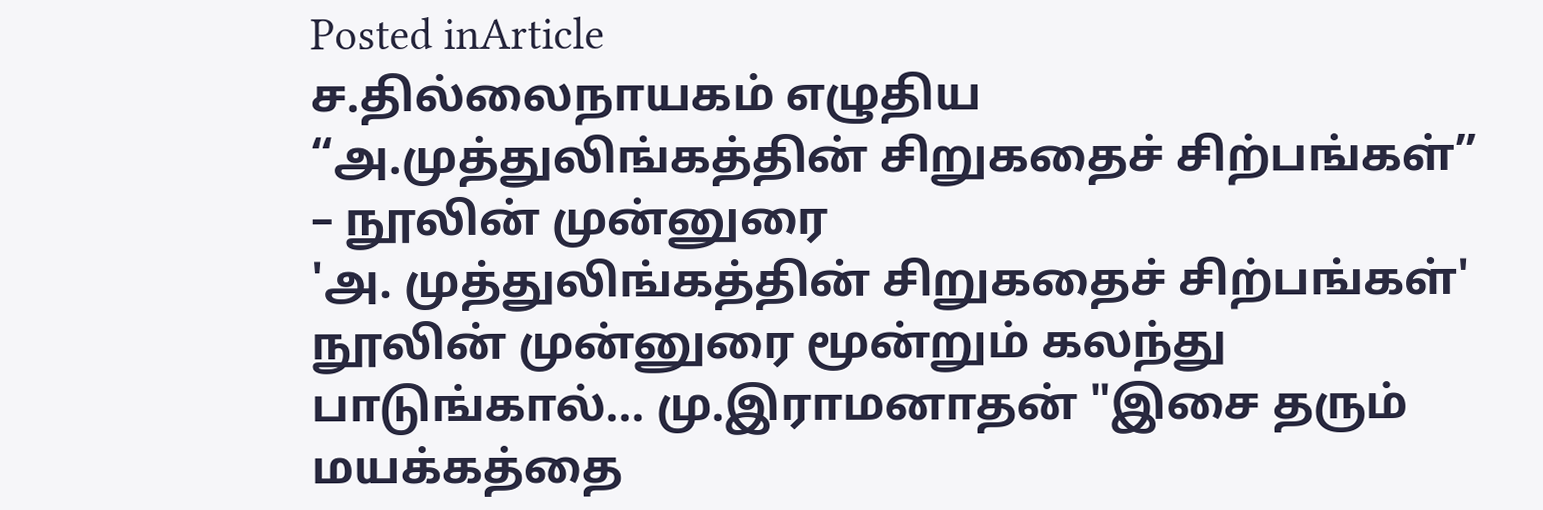Posted inArticle
ச.தில்லைநாயகம் எழுதிய “அ.முத்துலிங்கத்தின் சிறுகதைச் சிற்பங்கள்” – நூலின் முன்னுரை
'அ. முத்துலிங்கத்தின் சிறுகதைச் சிற்பங்கள்' நூலின் முன்னுரை மூன்றும் கலந்து பாடுங்கால்... மு.இராமனாதன் "இசை தரும் மயக்கத்தை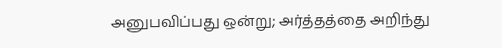அனுபவிப்பது ஒன்று; அர்த்தத்தை அறிந்து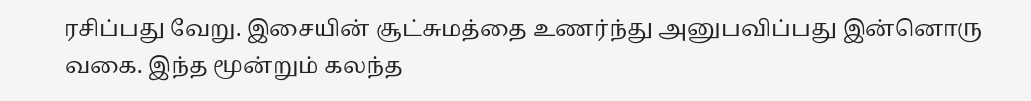ரசிப்பது வேறு. இசையின் சூட்சுமத்தை உணர்ந்து அனுபவிப்பது இன்னொரு வகை. இந்த மூன்றும் கலந்த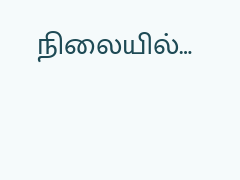நிலையில்…